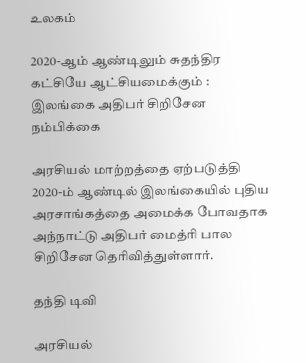உலகம்

2020-ஆம் ஆண்டிலும் சுதந்திர கட்சியே ஆட்சியமைக்கும் : இலங்கை அதிபர் சிறிசேன நம்பிக்கை

அரசியல் மாற்றத்தை ஏற்படுத்தி 2020-ம் ஆண்டில் இலங்கையில் புதிய அரசாங்கத்தை அமைக்க போவதாக அந்நாட்டு அதிபர் மைத்ரி பால சிறிசேன தெரிவித்துள்ளார்.

தந்தி டிவி

அரசியல்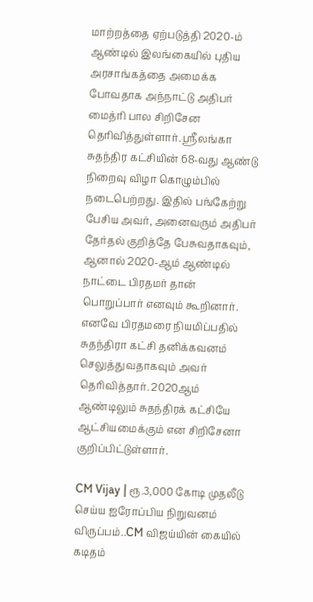மாற்றத்தை ஏற்படுத்தி 2020-ம் ஆண்டில் இலங்கையில் புதிய அரசாங்கத்தை அமைக்க போவதாக அந்நாட்டு அதிபர் மைத்ரி பால சிறிசேன தெரிவித்துள்ளார். ஸ்ரீலங்கா சுதந்திர கட்சியின் 68-வது ஆண்டு நிறைவு விழா கொழும்பில் நடைபெற்றது. இதில் பங்கேற்று பேசிய அவர், அனைவரும் அதிபர் தேர்தல் குறித்தே பேசுவதாகவும், ஆனால் 2020-ஆம் ஆண்டில் நாட்டை பிரதமர் தான் பொறுப்பார் எனவும் கூறினார். எனவே பிரதமரை நியமிப்பதில் சுதந்திரா கட்சி தனிக்கவனம் செலுத்துவதாகவும் அவர் தெரிவித்தார். 2020ஆம் ஆண்டிலும் சுதந்திரக் கட்சியே ஆட்சியமைக்கும் என சிறிசேனா குறிப்பிட்டுள்ளார்.

CM Vijay | ரூ.3,000 கோடி முதலீடு செய்ய ஐரோப்பிய நிறுவனம் விருப்பம்..CM விஜய்யின் கையில் கடிதம்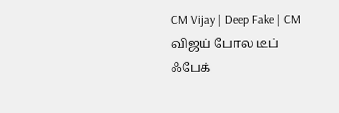CM Vijay | Deep Fake | CM விஜய் போல டீப் ஃபேக்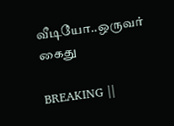வீடியோ..ஒருவர் கைது

BREAKING ||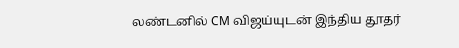லண்டனில் CM விஜய்யுடன் இந்திய தூதர்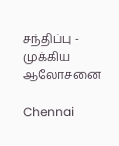சந்திப்பு - முக்கிய ஆலோசனை

Chennai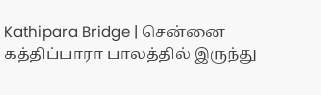Kathipara Bridge | சென்னை கத்திப்பாரா பாலத்தில் இருந்து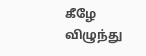கீழே விழுந்து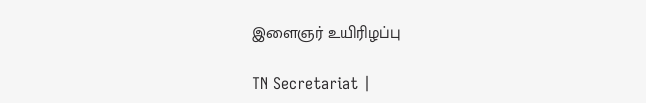இளைஞர் உயிரிழப்பு

TN Secretariat |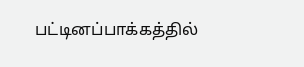பட்டினப்பாக்கத்தில்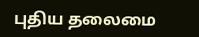புதிய தலைமை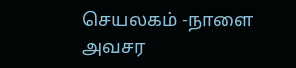செயலகம் -நாளை அவசர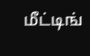மீட்டிங்